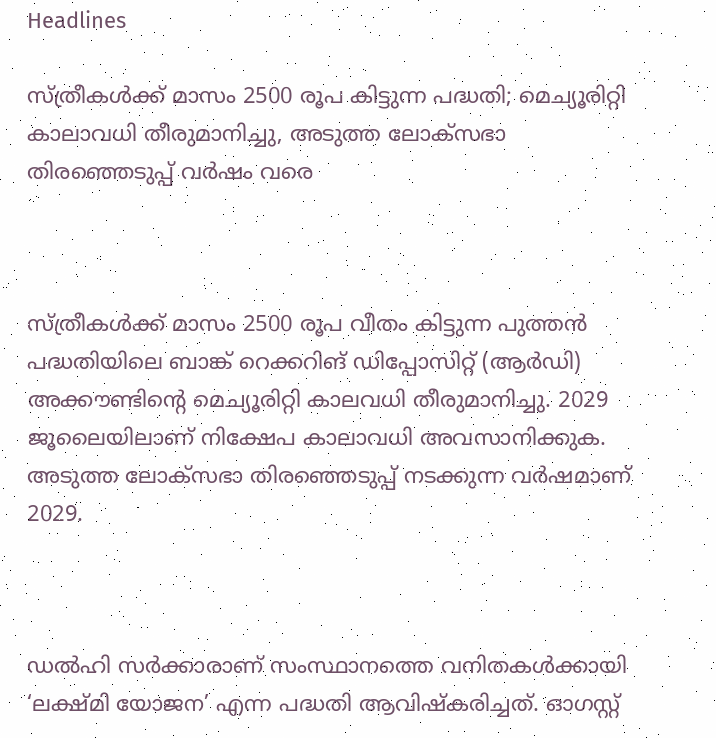Headlines

സ്ത്രീകൾക്ക് മാസം 2500 രൂപ കിട്ടുന്ന പദ്ധതി; മെച്യൂരിറ്റി കാലാവധി തീരുമാനിച്ചു, അടുത്ത ലോക്സഭാ തിരഞ്ഞെടുപ്പ് വർഷം വരെ



സ്ത്രീകൾക്ക് മാസം 2500 രൂപ വീതം കിട്ടുന്ന പുത്തൻ പദ്ധതിയിലെ ബാങ്ക് റെക്കറിങ് ഡിപ്പോസിറ്റ് (ആർഡി) അക്കൗണ്ടിന്റെ മെച്യൂരിറ്റി കാലവധി തീരുമാനിച്ചു. 2029 ജൂലൈയിലാണ് നിക്ഷേപ കാലാവധി അവസാനിക്കുക. അടുത്ത ലോക്സഭാ തിരഞ്ഞെടുപ്പ് നടക്കുന്ന വർഷമാണ് 2029.



ഡൽഹി സർക്കാരാണ് സംസ്ഥാനത്തെ വനിതകൾക്കായി ‘ലക്ഷ്മി യോജന’ എന്ന പദ്ധതി ആവിഷ്കരിച്ചത്. ഓഗസ്റ്റ്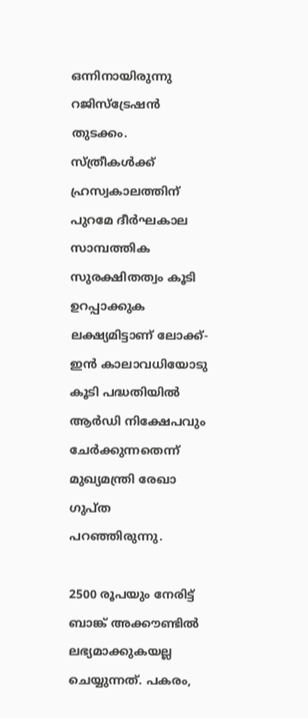ഒന്നിനായിരുന്നു റജിസ്ട്രേഷൻ തുടക്കം. സ്ത്രീകൾക്ക് ഹ്രസ്വകാലത്തിന് പുറമേ ദീർഘകാല സാമ്പത്തിക സുരക്ഷിതത്വം കൂടി ഉറപ്പാക്കുക ലക്ഷ്യമിട്ടാണ് ലോക്ക്-ഇൻ കാലാവധിയോടു കൂടി പദ്ധതിയിൽ ആർഡി നിക്ഷേപവും ചേർക്കുന്നതെന്ന് മുഖ്യമന്ത്രി രേഖാ ഗുപ്ത പറഞ്ഞിരുന്നു.

2500 രൂപയും നേരിട്ട് ബാങ്ക് അക്കൗണ്ടിൽ ലഭ്യമാക്കുകയല്ല ചെയ്യുന്നത്. പകരം,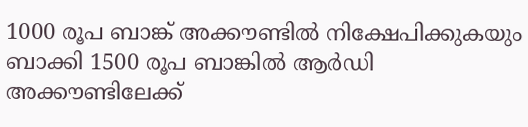1000 രൂപ ബാങ്ക് അക്കൗണ്ടിൽ നിക്ഷേപിക്കുകയും ബാക്കി 1500 രൂപ ബാങ്കിൽ ആർഡി അക്കൗണ്ടിലേക്ക്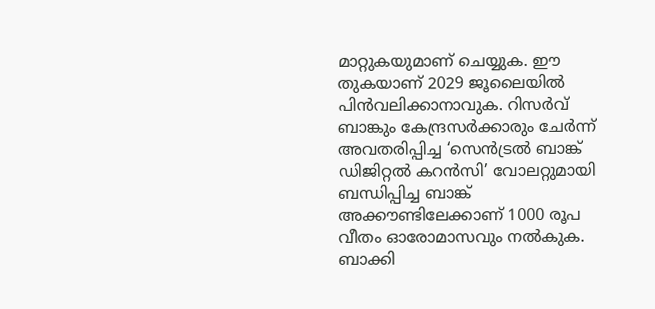മാറ്റുകയുമാണ് ചെയ്യുക. ഈ തുകയാണ് 2029 ജൂലൈയിൽ പിൻവലിക്കാനാവുക. റിസർവ് ബാങ്കും കേന്ദ്രസർക്കാരും ചേർന്ന് അവതരിപ്പിച്ച ‘സെൻട്രൽ ബാങ്ക് ഡിജിറ്റൽ കറൻസി’ വോലറ്റുമായി ബന്ധിപ്പിച്ച ബാങ്ക് അക്കൗണ്ടിലേക്കാണ് 1000 രൂപ വീതം ഓരോമാസവും നൽകുക. ബാക്കി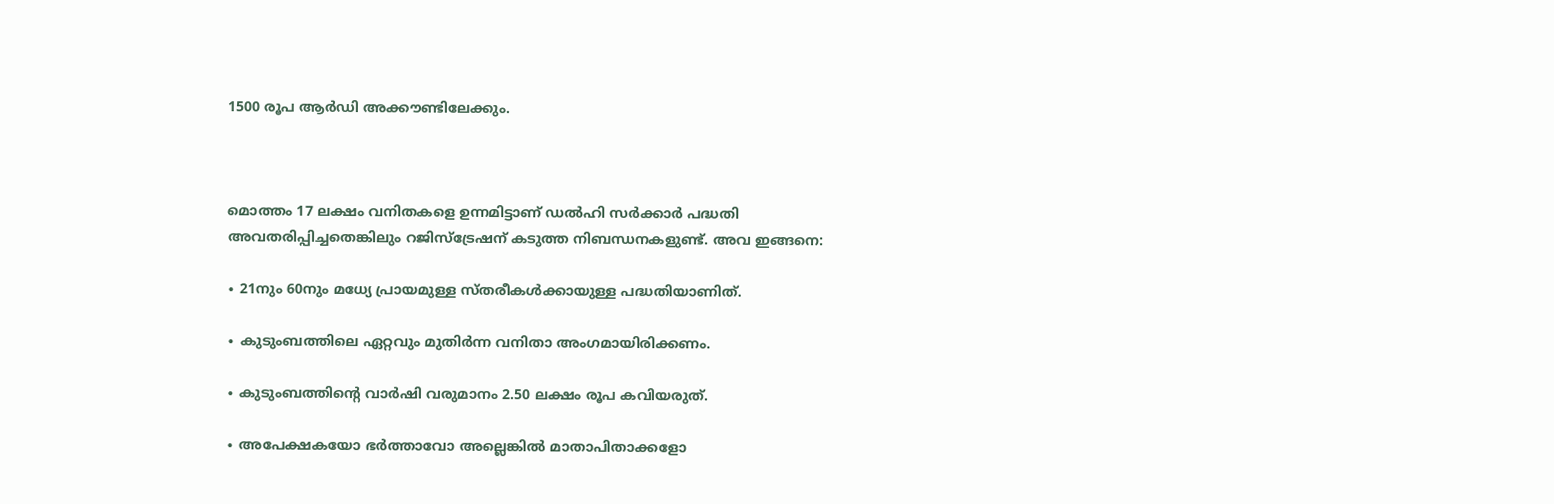1500 രൂപ ആർഡി അക്കൗണ്ടിലേക്കും.



മൊത്തം 17 ലക്ഷം വനിതകളെ ഉന്നമിട്ടാണ് ഡൽഹി സർക്കാർ പദ്ധതി അവതരിപ്പിച്ചതെങ്കിലും റജിസ്ട്രേഷന് കടുത്ത നിബന്ധനകളുണ്ട്. അവ ഇങ്ങനെ:

∙ 21നും 60നും മധ്യേ പ്രായമുള്ള സ്തരീകൾക്കായുള്ള പദ്ധതിയാണിത്.

∙ കുടുംബത്തിലെ ഏറ്റവും മുതിർന്ന വനിതാ അംഗമായിരിക്കണം.

∙ കുടുംബത്തിന്റെ വാർഷി വരുമാനം 2.50 ലക്ഷം രൂപ കവിയരുത്.

∙ അപേക്ഷകയോ ഭർത്താവോ അല്ലെങ്കിൽ മാതാപിതാക്കളോ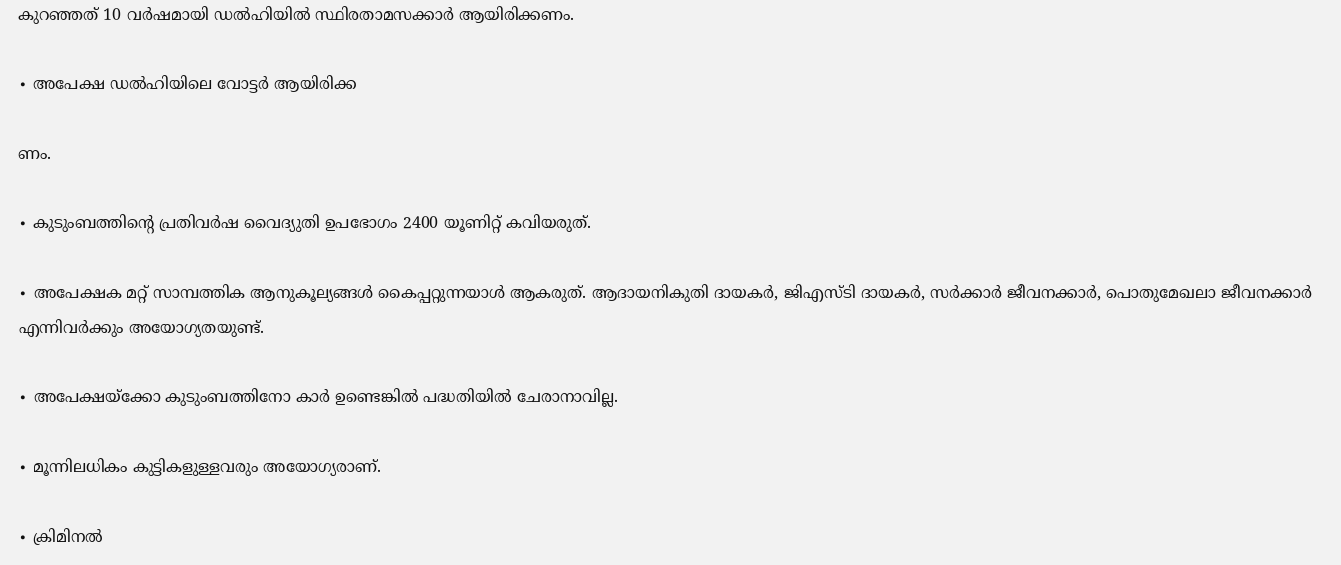കുറഞ്ഞത് 10 വർഷമായി ഡൽഹിയിൽ സ്ഥിരതാമസക്കാർ ആയിരിക്കണം.

∙ അപേക്ഷ ഡൽഹിയിലെ വോട്ടർ‌ ആയിരിക്ക

ണം.

∙ കുടുംബത്തിന്റെ പ്രതിവർഷ വൈദ്യുതി ഉപഭോഗം 2400 യൂണിറ്റ് കവിയരുത്.

∙ അപേക്ഷക മറ്റ് സാമ്പത്തിക ആനുകൂല്യങ്ങൾ കൈപ്പറ്റുന്നയാൾ ആകരുത്. ആദായനികുതി ദായകർ, ജിഎസ്ടി ദായകർ, സർക്കാർ ജീവനക്കാർ, പൊതുമേഖലാ ജീവനക്കാർ എന്നിവർക്കും അയോഗ്യതയുണ്ട്.

∙ അപേക്ഷയ്ക്കോ കുടുംബത്തിനോ കാർ ഉണ്ടെങ്കിൽ പദ്ധതിയിൽ ചേരാനാവില്ല.

∙ മൂന്നിലധികം കുട്ടികളുള്ളവരും അയോഗ്യരാണ്.

∙ ക്രിമിനൽ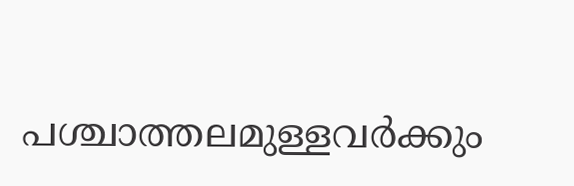പശ്ചാത്തലമുള്ളവർക്കും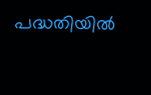പദ്ധതിയിൽ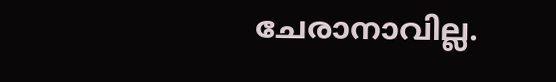ചേരാനാവില്ല.